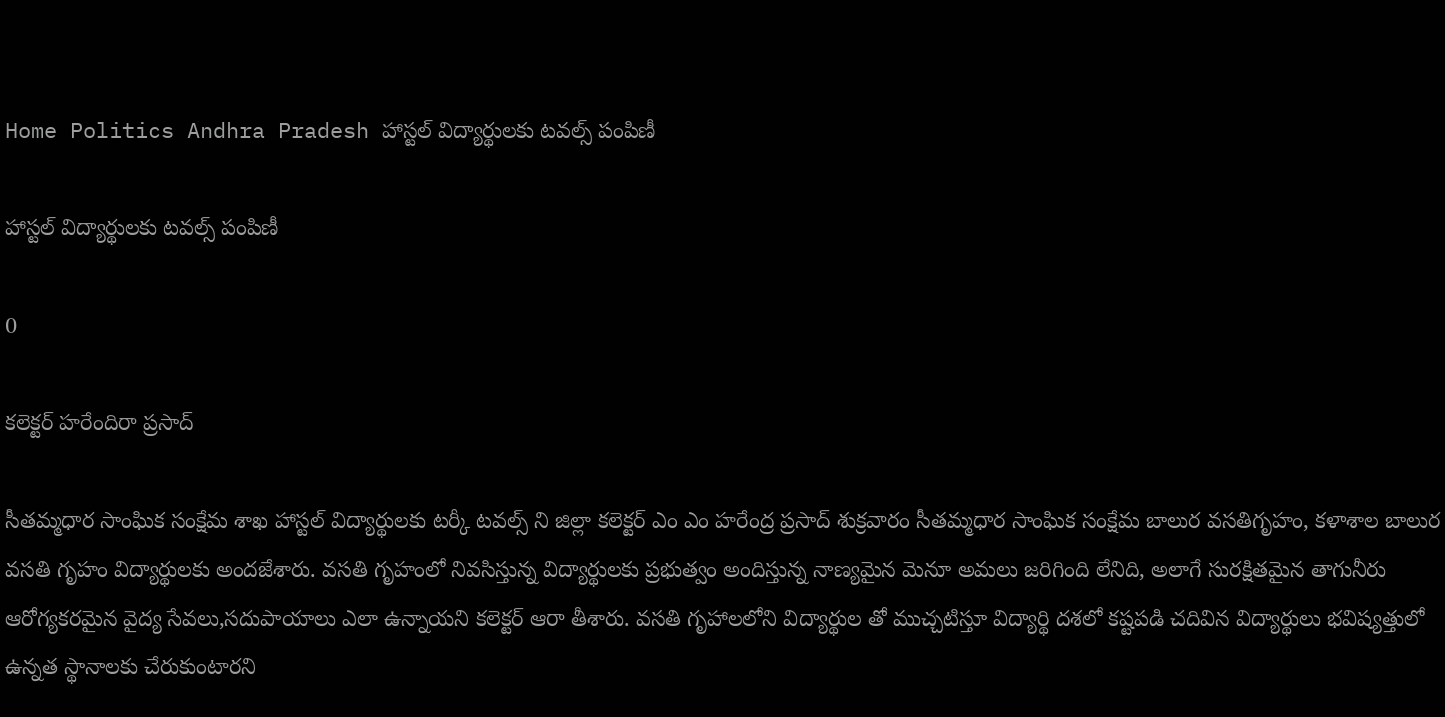Home Politics Andhra Pradesh హాస్టల్ విద్యార్థులకు టవల్స్ పంపిణీ

హాస్టల్ విద్యార్థులకు టవల్స్ పంపిణీ

0

కలెక్టర్ హరేందిరా ప్రసాద్

సీతమ్మధార సాంఘిక సంక్షేమ శాఖ హాస్టల్ విద్యార్థులకు టర్కీ టవల్స్ ని జిల్లా కలెక్టర్ ఎం ఎం హరేంద్ర ప్రసాద్ శుక్రవారం సీతమ్మధార సాంఘిక సంక్షేమ బాలుర వసతిగృహం, కళాశాల బాలుర వసతి గృహం విద్యార్థులకు అందజేశారు. వసతి గృహంలో నివసిస్తున్న విద్యార్థులకు ప్రభుత్వం అందిస్తున్న నాణ్యమైన మెనూ అమలు జరిగింది లేనిది, అలాగే సురక్షితమైన తాగునీరు ఆరోగ్యకరమైన వైద్య సేవలు,సదుపాయాలు ఎలా ఉన్నాయని కలెక్టర్ ఆరా తీశారు. వసతి గృహాలలోని విద్యార్థుల తో ముచ్చటిస్తూ విద్యార్థి దశలో కష్టపడి చదివిన విద్యార్థులు భవిష్యత్తులో ఉన్నత స్థానాలకు చేరుకుంటారని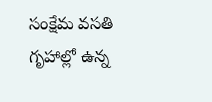సంక్షేమ వసతి గృహాల్లో ఉన్న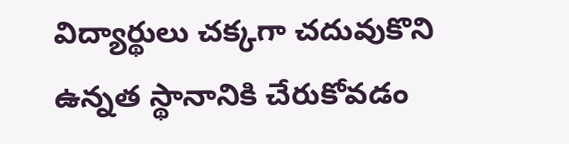విద్యార్థులు చక్కగా చదువుకొని ఉన్నత స్థానానికి చేరుకోవడం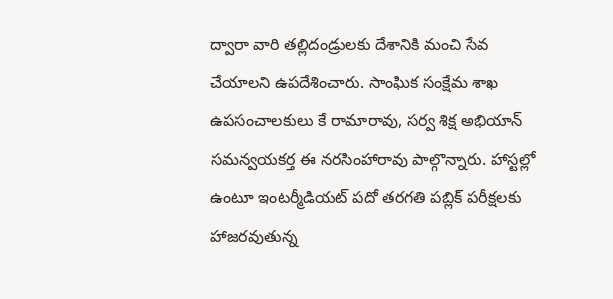ద్వారా వారి తల్లిదండ్రులకు దేశానికి మంచి సేవ చేయాలని ఉపదేశించారు. సాంఘిక సంక్షేమ శాఖ ఉపసంచాలకులు కే రామారావు, సర్వ శిక్ష అభియాన్ సమన్వయకర్త ఈ నరసింహారావు పాల్గొన్నారు. హాస్టల్లో ఉంటూ ఇంటర్మీడియట్ పదో తరగతి పబ్లిక్ పరీక్షలకు హాజరవుతున్న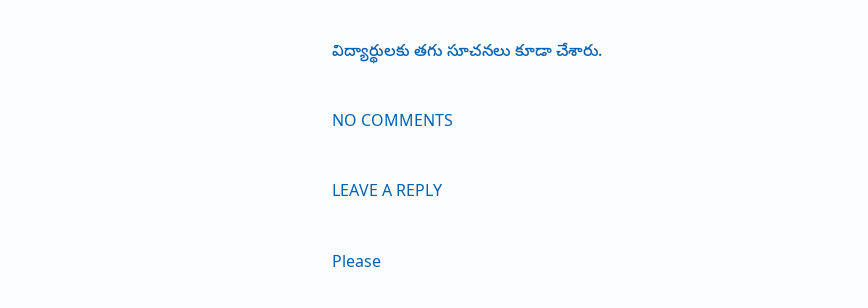విద్యార్థులకు తగు సూచనలు కూడా చేశారు.

NO COMMENTS

LEAVE A REPLY

Please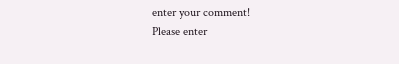enter your comment!
Please enter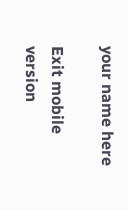your name here

Exit mobile version